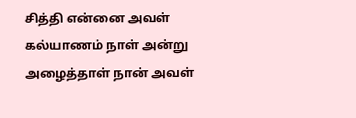சித்தி என்னை அவள் கல்யாணம் நாள் அன்று அழைத்தாள் நான் அவள்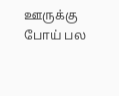ஊருக்கு போய் பல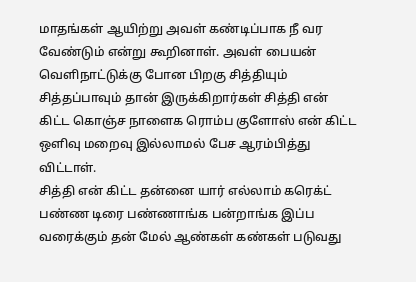மாதங்கள் ஆயிற்று அவள் கண்டிப்பாக நீ வர வேண்டும் என்று கூறினாள். அவள் பையன் வெளிநாட்டுக்கு போன பிறகு சித்தியும் சித்தப்பாவும் தான் இருக்கிறார்கள் சித்தி என் கிட்ட கொஞ்ச நாளைக ரொம்ப குளோஸ் என் கிட்ட ஒளிவு மறைவு இல்லாமல் பேச ஆரம்பித்து விட்டாள்.
சித்தி என் கிட்ட தன்னை யார் எல்லாம் கரெக்ட் பண்ண டிரை பண்ணாங்க பன்றாங்க இப்ப வரைக்கும் தன் மேல் ஆண்கள் கண்கள் படுவது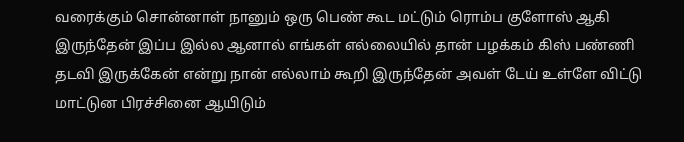வரைக்கும் சொன்னாள் நானும் ஒரு பெண் கூட மட்டும் ரொம்ப குளோஸ் ஆகி இருந்தேன் இப்ப இல்ல ஆனால் எங்கள் எல்லையில் தான் பழக்கம் கிஸ் பண்ணி தடவி இருக்கேன் என்று நான் எல்லாம் கூறி இருந்தேன் அவள் டேய் உள்ளே விட்டு மாட்டுன பிரச்சினை ஆயிடும்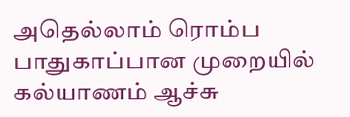அதெல்லாம் ரொம்ப பாதுகாப்பான முறையில் கல்யாணம் ஆச்சு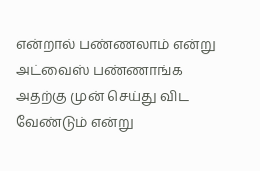என்றால் பண்ணலாம் என்று அட்வைஸ் பண்ணாங்க அதற்கு முன் செய்து விட வேண்டும் என்று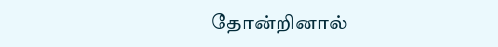தோன்றினால்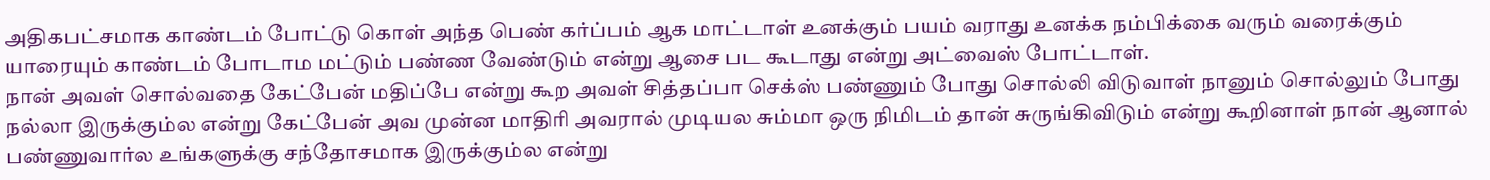அதிகபட்சமாக காண்டம் போட்டு கொள் அந்த பெண் கர்ப்பம் ஆக மாட்டாள் உனக்கும் பயம் வராது உனக்க நம்பிக்கை வரும் வரைக்கும் யாரையும் காண்டம் போடாம மட்டும் பண்ண வேண்டும் என்று ஆசை பட கூடாது என்று அட்வைஸ் போட்டாள்.
நான் அவள் சொல்வதை கேட்பேன் மதிப்பே என்று கூற அவள் சித்தப்பா செக்ஸ் பண்ணும் போது சொல்லி விடுவாள் நானும் சொல்லும் போது நல்லா இருக்கும்ல என்று கேட்பேன் அவ முன்ன மாதிரி அவரால் முடியல சும்மா ஒரு நிமிடம் தான் சுருங்கிவிடும் என்று கூறினாள் நான் ஆனால் பண்ணுவார்ல உங்களுக்கு சந்தோசமாக இருக்கும்ல என்று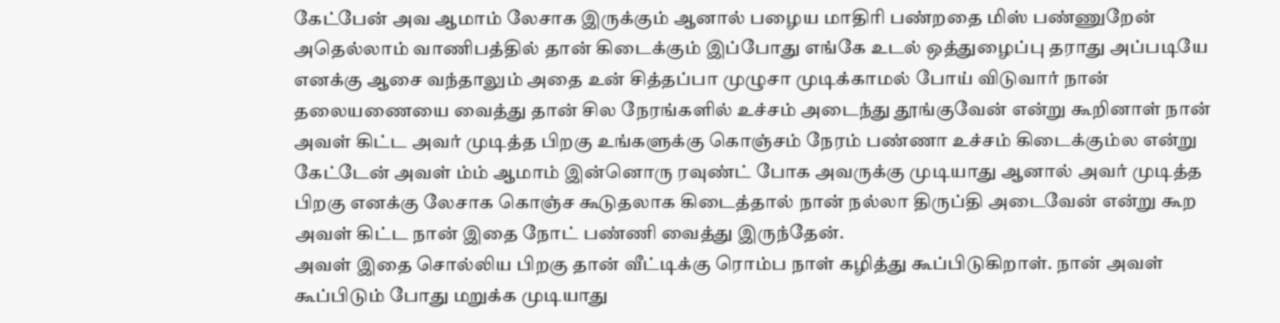கேட்பேன் அவ ஆமாம் லேசாக இருக்கும் ஆனால் பழைய மாதிரி பண்றதை மிஸ் பண்ணுறேன் அதெல்லாம் வாணிபத்தில் தான் கிடைக்கும் இப்போது எங்கே உடல் ஒத்துழைப்பு தராது அப்படியே எனக்கு ஆசை வந்தாலும் அதை உன் சித்தப்பா முழுசா முடிக்காமல் போய் விடுவார் நான் தலையணையை வைத்து தான் சில நேரங்களில் உச்சம் அடைந்து தூங்குவேன் என்று கூறினாள் நான் அவள் கிட்ட அவர் முடித்த பிறகு உங்களுக்கு கொஞ்சம் நேரம் பண்ணா உச்சம் கிடைக்கும்ல என்று கேட்டேன் அவள் ம்ம் ஆமாம் இன்னொரு ரவுண்ட் போக அவருக்கு முடியாது ஆனால் அவர் முடித்த பிறகு எனக்கு லேசாக கொஞ்ச கூடுதலாக கிடைத்தால் நான் நல்லா திருப்தி அடைவேன் என்று கூற அவள் கிட்ட நான் இதை நோட் பண்ணி வைத்து இருந்தேன்.
அவள் இதை சொல்லிய பிறகு தான் வீட்டிக்கு ரொம்ப நாள் கழித்து கூப்பிடுகிறாள். நான் அவள் கூப்பிடும் போது மறுக்க முடியாது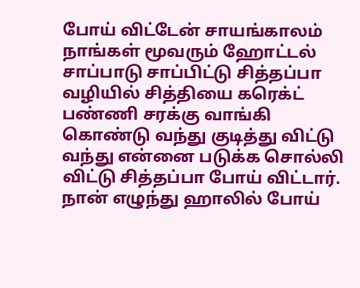போய் விட்டேன் சாயங்காலம் நாங்கள் மூவரும் ஹோட்டல் சாப்பாடு சாப்பிட்டு சித்தப்பா வழியில் சித்தியை கரெக்ட் பண்ணி சரக்கு வாங்கி கொண்டு வந்து குடித்து விட்டு வந்து என்னை படுக்க சொல்லி விட்டு சித்தப்பா போய் விட்டார்.
நான் எழுந்து ஹாலில் போய்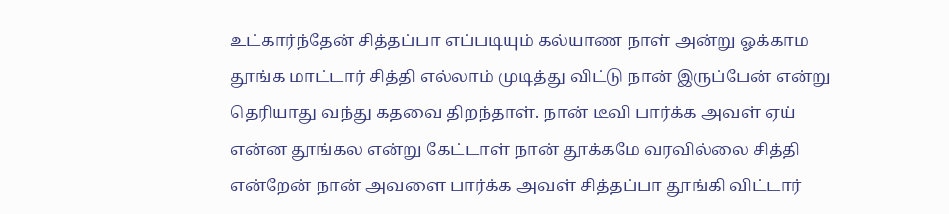உட்கார்ந்தேன் சித்தப்பா எப்படியும் கல்யாண நாள் அன்று ஓக்காம தூங்க மாட்டார் சித்தி எல்லாம் முடித்து விட்டு நான் இருப்பேன் என்று தெரியாது வந்து கதவை திறந்தாள். நான் டீவி பார்க்க அவள் ஏய் என்ன தூங்கல என்று கேட்டாள் நான் தூக்கமே வரவில்லை சித்தி என்றேன் நான் அவளை பார்க்க அவள் சித்தப்பா தூங்கி விட்டார்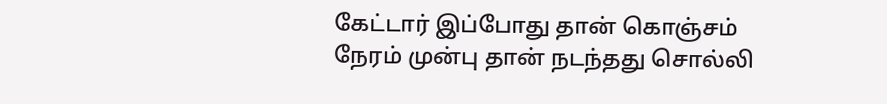கேட்டார் இப்போது தான் கொஞ்சம் நேரம் முன்பு தான் நடந்தது சொல்லி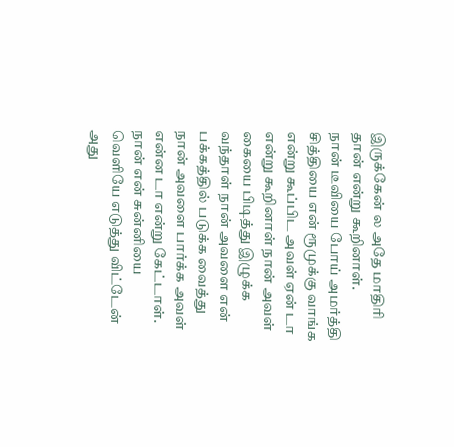இருக்கேன் ல அதே மாதிரி தான் என்று கூறினாள்.
நான் டீவியை போய் அமர்த்தி சித்தியை என் ரூமுக்கு வாங்க என்று கூப்பிட அவள் ஏன் டா என்று கூறினாள் நான் அவள் கையை பிடித்து இழுக்க வந்தாள் நான் அவளை என் பக்கத்தில் படுக்க வைத்து நான் அவளை பார்க்க அவள் என்ன டா என்று கேட்டாள்.
நான் என் சுன்னியை வெளியே எடுத்து விட்டேன் அது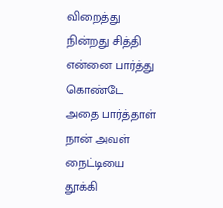விறைத்து நின்றது சித்தி என்னை பார்த்து கொண்டே அதை பார்த்தாள் நான் அவள் நைட்டியை தூக்கி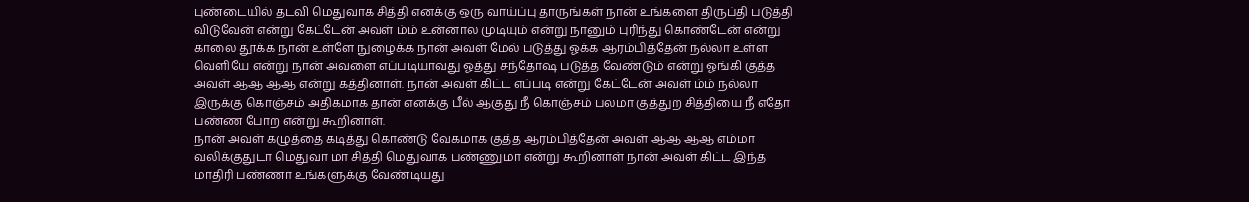புண்டையில் தடவி மெதுவாக சித்தி எனக்கு ஒரு வாய்ப்பு தாருங்கள் நான் உங்களை திருப்தி படுத்தி விடுவேன் என்று கேட்டேன் அவள் ம்ம் உன்னால முடியும் என்று நானும் புரிந்து கொண்டேன் என்று காலை தூக்க நான் உள்ளே நுழைக்க நான் அவள் மேல் படுத்து ஓக்க ஆரம்பித்தேன் நல்லா உள்ள வெளியே என்று நான் அவளை எப்படியாவது ஓத்து சந்தோஷ படுத்த வேண்டும் என்று ஓங்கி குத்த அவள் ஆஆ ஆஆ என்று கத்தினாள். நான் அவள் கிட்ட எப்படி என்று கேட்டேன் அவள் ம்ம் நல்லா இருக்கு கொஞ்சம் அதிகமாக தான் எனக்கு பீல் ஆகுது நீ கொஞ்சம் பலமா குத்துற சித்தியை நீ எதோ பண்ண போற என்று கூறினாள்.
நான் அவள் கழுத்தை கடித்து கொண்டு வேகமாக குத்த ஆரம்பித்தேன் அவள் ஆஆ ஆஆ எம்மா வலிக்குதுடா மெதுவா மா சித்தி மெதுவாக பண்ணுமா என்று கூறினாள் நான் அவள் கிட்ட இந்த மாதிரி பண்ணா உங்களுக்கு வேண்டியது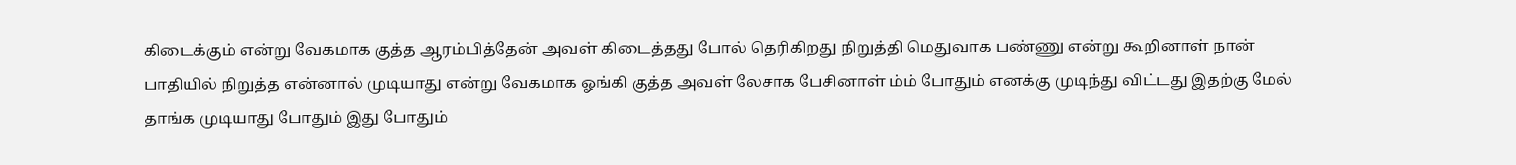கிடைக்கும் என்று வேகமாக குத்த ஆரம்பித்தேன் அவள் கிடைத்தது போல் தெரிகிறது நிறுத்தி மெதுவாக பண்ணு என்று கூறினாள் நான் பாதியில் நிறுத்த என்னால் முடியாது என்று வேகமாக ஓங்கி குத்த அவள் லேசாக பேசினாள் ம்ம் போதும் எனக்கு முடிந்து விட்டது இதற்கு மேல் தாங்க முடியாது போதும் இது போதும்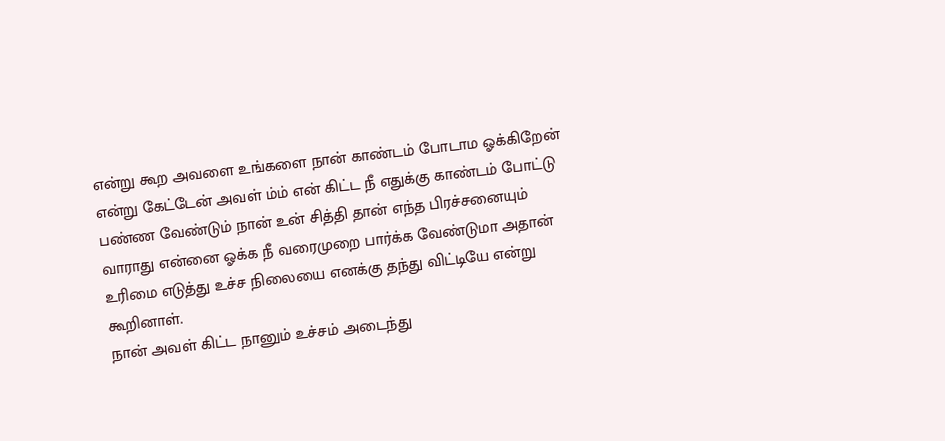என்று கூற அவளை உங்களை நான் காண்டம் போடாம ஓக்கிறேன் என்று கேட்டேன் அவள் ம்ம் என் கிட்ட நீ எதுக்கு காண்டம் போட்டு பண்ண வேண்டும் நான் உன் சித்தி தான் எந்த பிரச்சனையும் வாராது என்னை ஓக்க நீ வரைமுறை பார்க்க வேண்டுமா அதான் உரிமை எடுத்து உச்ச நிலையை எனக்கு தந்து விட்டியே என்று கூறினாள்.
நான் அவள் கிட்ட நானும் உச்சம் அடைந்து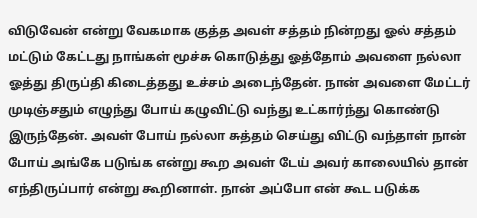விடுவேன் என்று வேகமாக குத்த அவள் சத்தம் நின்றது ஓல் சத்தம் மட்டும் கேட்டது நாங்கள் மூச்சு கொடுத்து ஓத்தோம் அவளை நல்லா ஓத்து திருப்தி கிடைத்தது உச்சம் அடைந்தேன். நான் அவளை மேட்டர் முடிஞ்சதும் எழுந்து போய் கழுவிட்டு வந்து உட்கார்ந்து கொண்டு இருந்தேன். அவள் போய் நல்லா சுத்தம் செய்து விட்டு வந்தாள் நான் போய் அங்கே படுங்க என்று கூற அவள் டேய் அவர் காலையில் தான் எந்திருப்பார் என்று கூறினாள். நான் அப்போ என் கூட படுக்க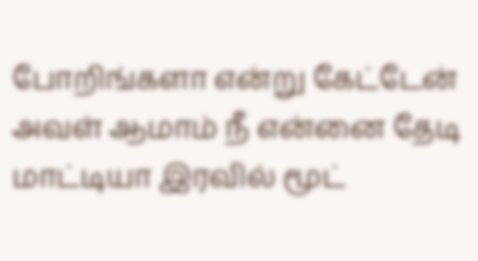போறிங்களா என்று கேட்டேன் அவள் ஆமாம் நீ என்னை தேடி மாட்டியா இரவில் மூட்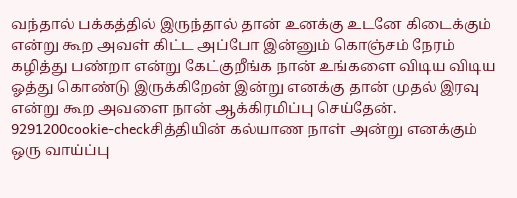வந்தால் பக்கத்தில் இருந்தால் தான் உனக்கு உடனே கிடைக்கும் என்று கூற அவள் கிட்ட அப்போ இன்னும் கொஞ்சம் நேரம் கழித்து பண்றா என்று கேட்குறீங்க நான் உங்களை விடிய விடிய ஓத்து கொண்டு இருக்கிறேன் இன்று எனக்கு தான் முதல் இரவு என்று கூற அவளை நான் ஆக்கிரமிப்பு செய்தேன்.
9291200cookie-checkசித்தியின் கல்யாண நாள் அன்று எனக்கும் ஒரு வாய்ப்பு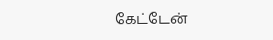கேட்டேன்